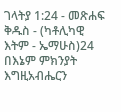ገላትያ 1:24 - መጽሐፍ ቅዱስ - (ካቶሊካዊ እትም - ኤማሁስ)24 በእኔም ምክንያት እግዚአብሔርን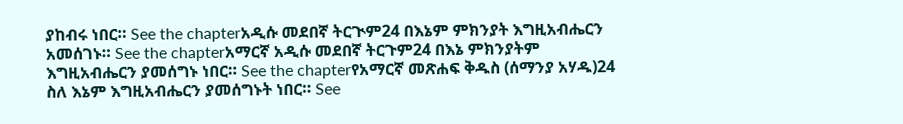ያከብሩ ነበር። See the chapterአዲሱ መደበኛ ትርጒም24 በእኔም ምክንያት እግዚአብሔርን አመሰገኑ። See the chapterአማርኛ አዲሱ መደበኛ ትርጉም24 በእኔ ምክንያትም እግዚአብሔርን ያመሰግኑ ነበር። See the chapterየአማርኛ መጽሐፍ ቅዱስ (ሰማንያ አሃዱ)24 ስለ እኔም እግዚአብሔርን ያመሰግኑት ነበር። See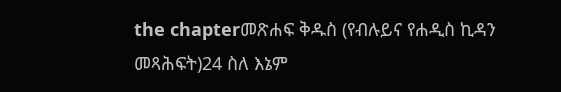the chapterመጽሐፍ ቅዱስ (የብሉይና የሐዲስ ኪዳን መጻሕፍት)24 ስለ እኔም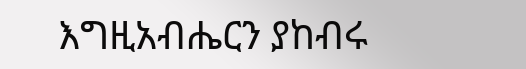እግዚአብሔርን ያከብሩ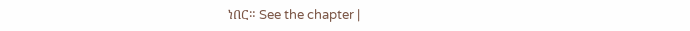ነበር። See the chapter |